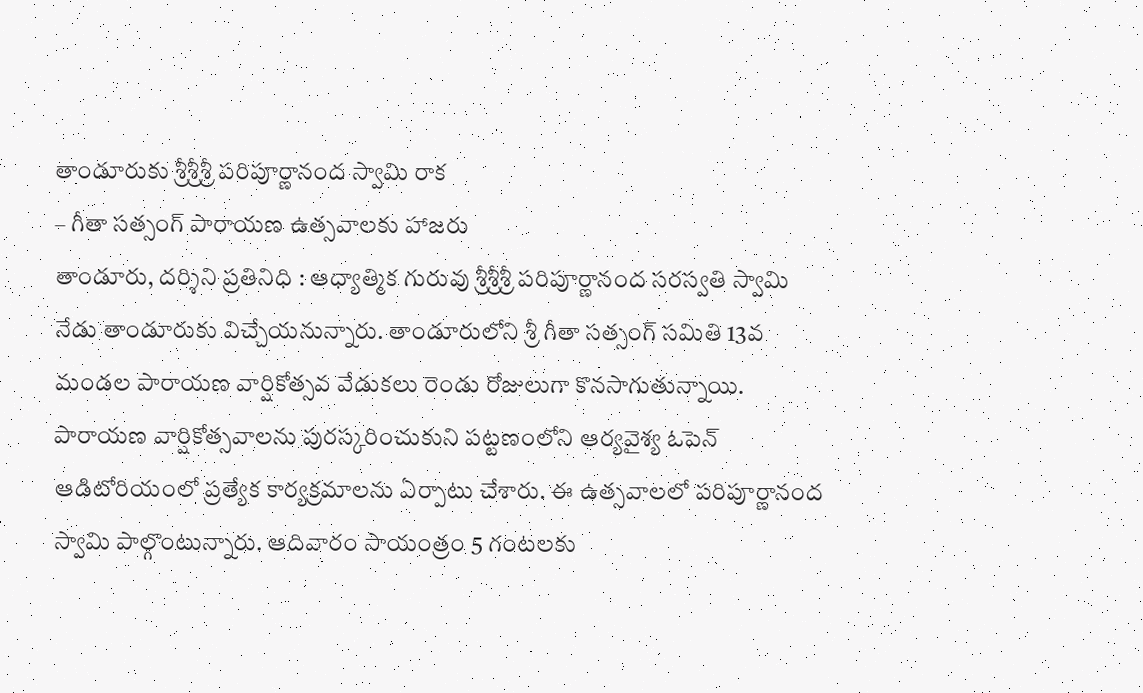తాండూరుకు శ్రీశ్రీశ్రీ పరిపూర్ణానంద స్వామి రాక
– గీతా సత్సంగ్ పారాయణ ఉత్సవాలకు హాజరు
తాండూరు, దర్శిని ప్రతినిధి : ఆధ్యాత్మిక గురువు శ్రీశ్రీశ్రీ పరిపూర్ణానంద సరస్వతి స్వామి నేడు తాండూరుకు విచ్చేయనున్నారు. తాండూరులోని శ్రీ గీతా సత్సంగ్ సమితి 13వ మండల పారాయణ వార్షికోత్సవ వేడుకలు రెండు రోజులుగా కొనసాగుతున్నాయి. పారాయణ వార్షికోత్సవాలను పురస్కరించుకుని పట్టణంలోని ఆర్యవైశ్య ఓపెన్ ఆడిటోరియంలో ప్రత్యేక కార్యక్రమాలను ఏర్పాటు చేశారు. ఈ ఉత్సవాలలో పరిపూర్ణానంద స్వామి పాల్గొంటున్నారు. ఆదివారం సాయంత్రం 5 గంటలకు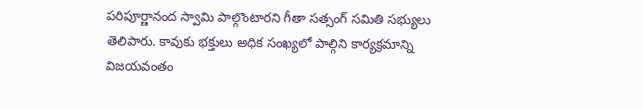పరిపూర్ణానంద స్వామి పాల్గొంటారని గీతా సత్సంగ్ సమితి సభ్యులు తెలిపారు. కావుకు భక్తులు అధిక సంఖ్యలో పాల్గిని కార్యక్రమాన్ని విజయవంతం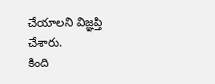చేయాలని విజ్ఞప్తి చేశారు.
కింది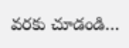వరకు చూడండి…